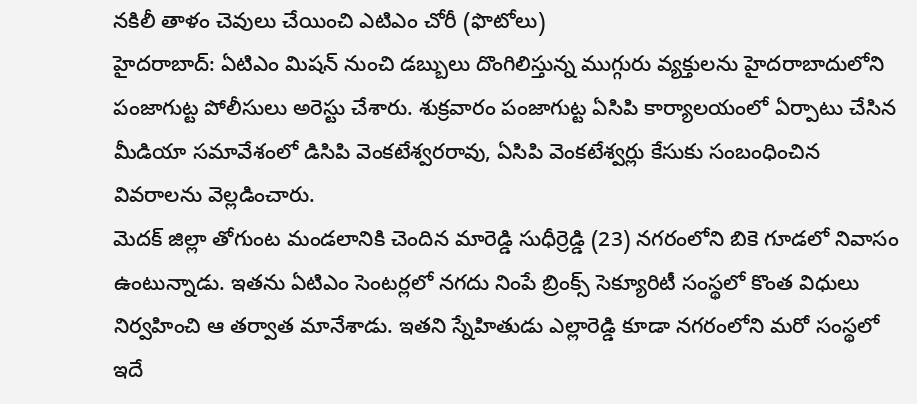నకిలీ తాళం చెవులు చేయించి ఎటిఎం చోరీ (ఫొటోలు)
హైదరాబాద్: ఏటిఎం మిషన్ నుంచి డబ్బులు దొంగిలిస్తున్న ముగ్గురు వ్యక్తులను హైదరాబాదులోని పంజాగుట్ట పోలీసులు అరెస్టు చేశారు. శుక్రవారం పంజాగుట్ట ఏసిపి కార్యాలయంలో ఏర్పాటు చేసిన మీడియా సమావేశంలో డిసిపి వెంకటేశ్వరరావు, ఏసిపి వెంకటేశ్వర్లు కేసుకు సంబంధించిన వివరాలను వెల్లడించారు.
మెదక్ జిల్లా తోగుంట మండలానికి చెందిన మారెడ్డి సుధీర్రెడ్డి (23) నగరంలోని బికె గూడలో నివాసం ఉంటున్నాడు. ఇతను ఏటిఎం సెంటర్లలో నగదు నింపే బ్రింక్స్ సెక్యూరిటీ సంస్థలో కొంత విధులు నిర్వహించి ఆ తర్వాత మానేశాడు. ఇతని స్నేహితుడు ఎల్లారెడ్డి కూడా నగరంలోని మరో సంస్థలో ఇదే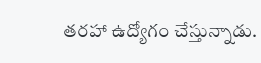తరహా ఉద్యోగం చేస్తున్నాడు.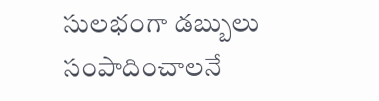సులభంగా డబ్బులు సంపాదించాలనే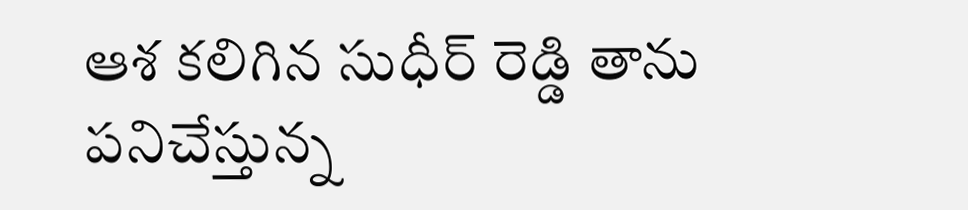ఆశ కలిగిన సుధీర్ రెడ్డి తాను పనిచేస్తున్న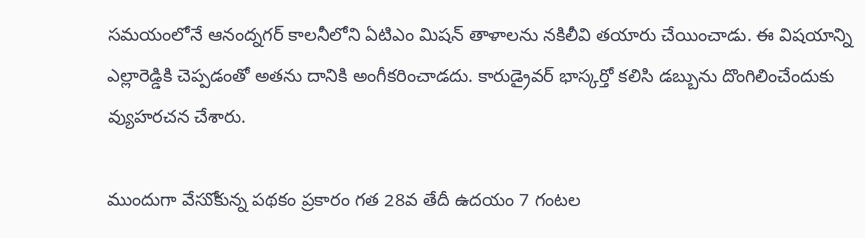సమయంలోనే ఆనంద్నగర్ కాలనీలోని ఏటిఎం మిషన్ తాళాలను నకిలీవి తయారు చేయించాడు. ఈ విషయాన్ని ఎల్లారెడ్డికి చెప్పడంతో అతను దానికి అంగీకరించాడదు. కారుడ్రైవర్ భాస్కర్తో కలిసి డబ్బును దొంగిలించేందుకు వ్యుహరచన చేశారు.

ముందుగా వేసుోకున్న పథకం ప్రకారం గత 28వ తేదీ ఉదయం 7 గంటల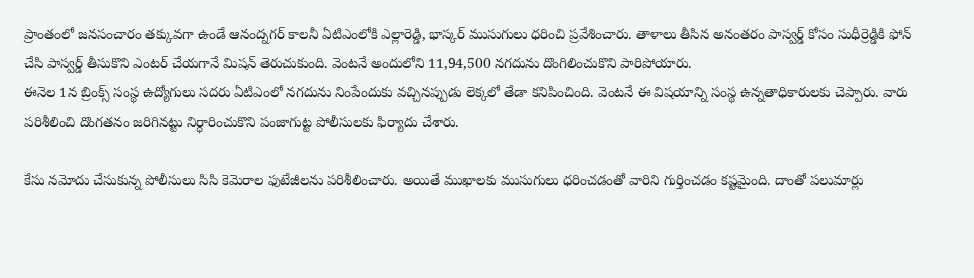ప్రాంతంలో జనసంచారం తక్కువగా ఉండే ఆనంద్నగర్ కాలనీ ఏటిఎంలోకి ఎల్లారెడ్డి, భాస్కర్ ముసుగులు ధరించి ప్రవేశించారు. తాళాలు తీసిన అనంతరం పాస్వర్డ్ కోసం సుధీర్రెడ్డికి ఫోన్ చేసి పాస్వర్డ్ తీసుకొని ఎంటర్ చేయగానే మిషన్ తెరుచుకుంది. వెంటనే అందులోని 11,94,500 నగదును దొంగిలించుకొని పారిపోయారు.
ఈనెల 1న బ్రింక్స్ సంస్థ ఉద్యోగులు సదరు ఏటిఎంలో నగదును నింపేందుకు వచ్చినప్పుడు లెక్కలో తేడా కనిపించింది. వెంటనే ఈ విషయాన్ని సంస్థ ఉన్నతాధికారులకు చెప్పారు. వారు పరిశీలించి దొంగతనం జరిగినట్టు నిర్ధారించుకొని పంజాగుట్ట పోలీసులకు ఫిర్యాదు చేశారు.

కేసు నమోదు చేసుకున్న పోలీసులు సిసి కెమెరాల ఫుటేజీలను పరిశీలించారు. అయితే ముఖాలకు ముసుగులు ధరించడంతో వారిని గుర్తించడం కష్టమైంది. దాంతో పలుమార్లు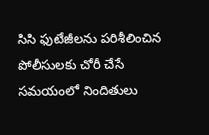సిసి ఫుటేజీలను పరిశీలించిన పోలీసులకు చోరీ చేసే సమయంలో నిందితులు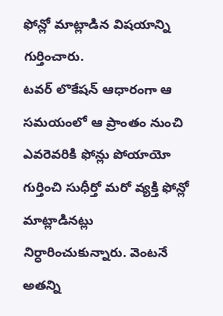ఫోన్లో మాట్లాడిన విషయాన్ని గుర్తించారు.
టవర్ లొకేషన్ ఆధారంగా ఆ సమయంలో ఆ ప్రాంతం నుంచి ఎవరెవరికి ఫోన్లు పోయాయో గుర్తించి సుధీర్తో మరో వ్యక్తి ఫోన్లో మాట్లాడినట్లు నిర్ధారించుకున్నారు. వెంటనే అతన్ని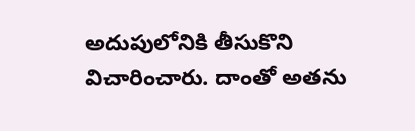అదుపులోనికి తీసుకొని విచారించారు. దాంతో అతను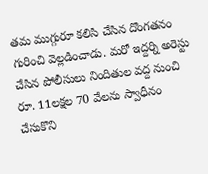తమ ముగ్గురూ కలిసి చేసిన దొంగతనం గురించి వెల్లడించాడు. మరో ఇద్దర్ని అరెస్టు చేసిన పోలీసులు నిందితుల వద్ద నుంచి రూ. 11లక్షల 70 వేలను స్వాధీనం చేసుకొని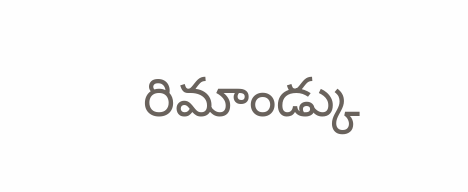రిమాండ్కు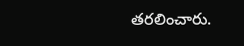తరలించారు.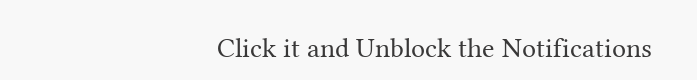Click it and Unblock the Notifications